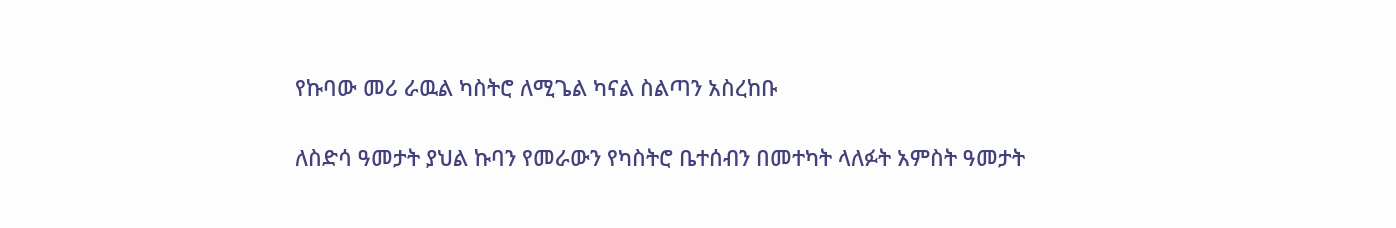የኩባው መሪ ራዉል ካስትሮ ለሚጌል ካናል ስልጣን አስረከቡ

ለስድሳ ዓመታት ያህል ኩባን የመራውን የካስትሮ ቤተሰብን በመተካት ላለፉት አምስት ዓመታት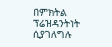በምክትል ፕሬዝዳንትነት ሲያገለግሉ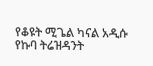የቆዩት ሚጌል ካናል አዲሱ የኩባ ትሬዝዳንት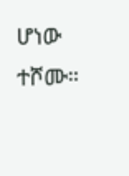ሆነው ተሾሙ።